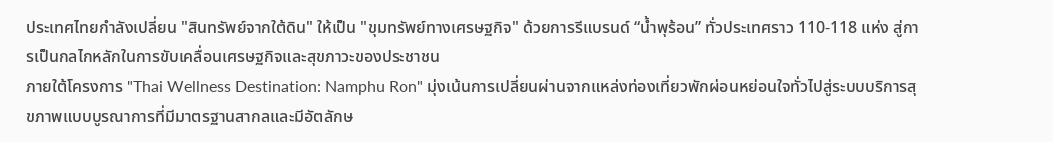ประเทศไทยกำลังเปลี่ยน "สินทรัพย์จากใต้ดิน" ให้เป็น "ขุมทรัพย์ทางเศรษฐกิจ" ด้วยการรีแบรนด์ “น้ำพุร้อน” ทั่วประเทศราว 110-118 แห่ง สู่การเป็นกลไกหลักในการขับเคลื่อนเศรษฐกิจและสุขภาวะของประชาชน
ภายใต้โครงการ "Thai Wellness Destination: Namphu Ron" มุ่งเน้นการเปลี่ยนผ่านจากแหล่งท่องเที่ยวพักผ่อนหย่อนใจทั่วไปสู่ระบบบริการสุขภาพแบบบูรณาการที่มีมาตรฐานสากลและมีอัตลักษ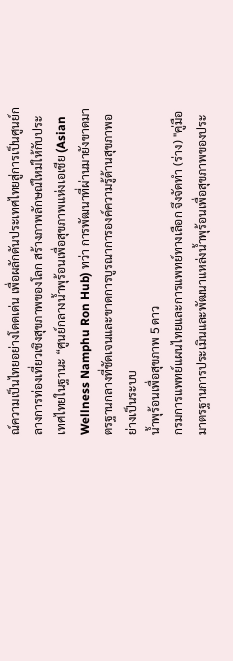ณ์ความเป็นไทยอย่างโดดเด่น เพื่อผลักดันประเทศไทยสู่การเป็นศูนย์กลางการท่องเที่ยวเชิงสุขภาพของโลก สร้างภาพลักษณ์ใหม่ให้กับประเทศไทยในฐานะ “ศูนย์กลางน้ำพุร้อนเพื่อสุขภาพแห่งเอเชีย (Asian Wellness Namphu Ron Hub) ทว่า การพัฒนาที่ผ่านมายังขาดมาตรฐานกลางที่ชัดเจนและขาดการบูรณาการองค์ความรู้ด้านสุขภาพอย่างเป็นระบบ
น้ำพุร้อนเพื่อสุขภาพ 5 ดาว
กรมการแพทย์แผนไทยและการแพทย์ทางเลือก จึงจัดทำ (ร่าง) "คู่มือมาตรฐานการประเมินและพัฒนาแหล่งน้ำพุร้อนเพื่อสุขภาพของประ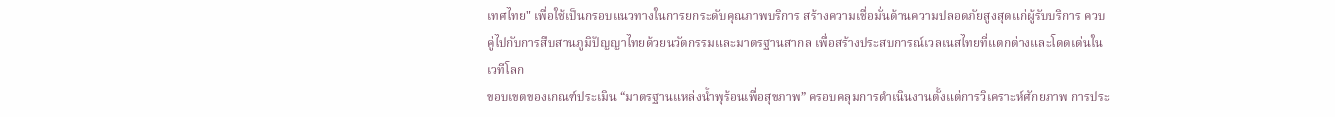เทศไทย" เพื่อใช้เป็นกรอบแนวทางในการยกระดับคุณภาพบริการ สร้างความเชื่อมั่นด้านความปลอดภัยสูงสุดแก่ผู้รับบริการ ควบคู่ไปกับการสืบสานภูมิปัญญาไทยด้วยนวัตกรรมและมาตรฐานสากล เพื่อสร้างประสบการณ์เวลเนสไทยที่แตกต่างและโดดเด่นในเวทีโลก
ขอบเขตของเกณฑ์ประเมิน “มาตรฐานแหล่งน้ำพุร้อนเพื่อสุขภาพ” ครอบคลุมการดำเนินงานตั้งแต่การวิเคราะห์ศักยภาพ การประ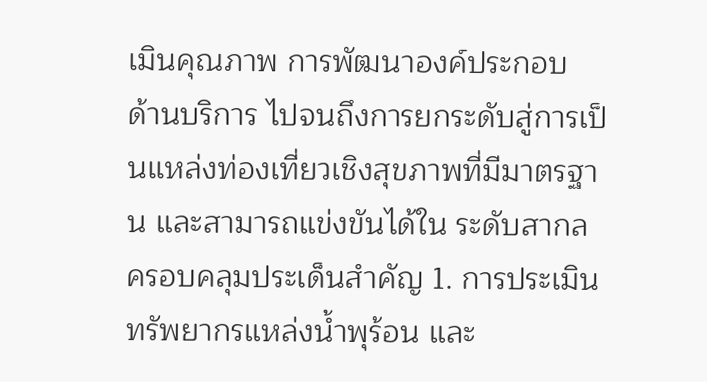เมินคุณภาพ การพัฒนาองค์ประกอบ ด้านบริการ ไปจนถึงการยกระดับสู่การเป็นแหล่งท่องเที่ยวเชิงสุขภาพที่มีมาตรฐาน และสามารถแข่งขันได้ใน ระดับสากล ครอบคลุมประเด็นสำคัญ 1. การประเมินทรัพยากรแหล่งน้ำพุร้อน และ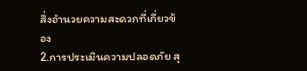สิ่งอำนวยความสะดวกที่เกี่ยวข้อง
2.การประเมินความปลอดภัย สุ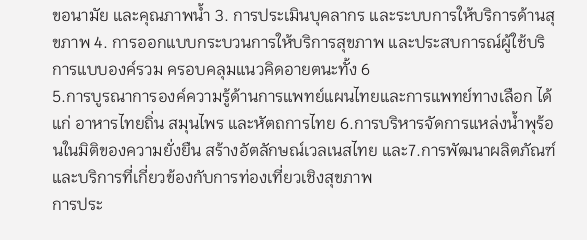ขอนามัย และคุณภาพน้ำ 3. การประเมินบุคลากร และระบบการให้บริการด้านสุขภาพ 4. การออกแบบกระบวนการให้บริการสุขภาพ และประสบการณ์ผู้ใช้บริการแบบองค์รวม ครอบคลุมแนวคิดอายตนะทั้ง 6
5.การบูรณาการองค์ความรู้ด้านการแพทย์แผนไทยและการแพทย์ทางเลือก ได้แก่ อาหารไทยถิ่น สมุนไพร และหัตถการไทย 6.การบริหารจัดการแหล่งน้ำพุร้อนในมิติของความยั่งยืน สร้างอัตลักษณ์เวลเนสไทย และ7.การพัฒนาผลิตภัณฑ์ และบริการที่เกี่ยวข้องกับการท่องเที่ยวเชิงสุขภาพ
การประ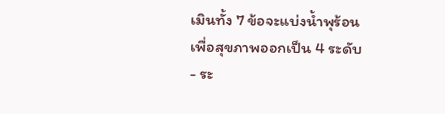เมินทั้ง 7 ข้อจะแบ่งน้ำพุร้อนเพื่อสุขภาพออกเป็น 4 ระดับ
- ระ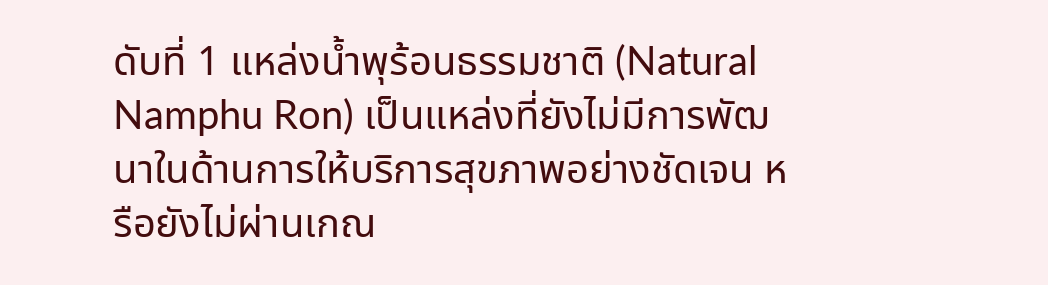ดับที่ 1 แหล่งน้ำพุร้อนธรรมชาติ (Natural Namphu Ron) เป็นแหล่งที่ยังไม่มีการพัฒนาในด้านการให้บริการสุขภาพอย่างชัดเจน หรือยังไม่ผ่านเกณ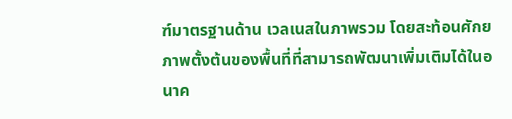ฑ์มาตรฐานด้าน เวลเนสในภาพรวม โดยสะท้อนศักยภาพตั้งต้นของพื้นที่ที่สามารถพัฒนาเพิ่มเติมได้ในอนาค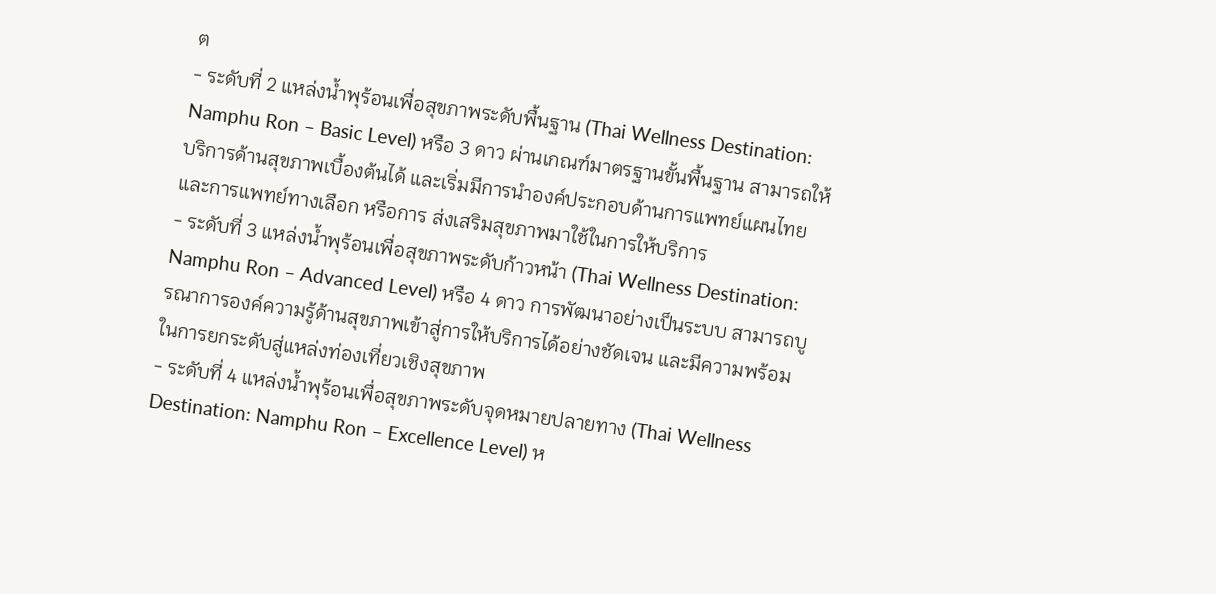ต
- ระดับที่ 2 แหล่งน้ำพุร้อนเพื่อสุขภาพระดับพื้นฐาน (Thai Wellness Destination: Namphu Ron – Basic Level) หรือ 3 ดาว ผ่านเกณฑ์มาตรฐานขั้นพื้นฐาน สามารถให้บริการด้านสุขภาพเบื้องต้นได้ และเริ่มมีการนำองค์ประกอบด้านการแพทย์แผนไทยและการแพทย์ทางเลือก หรือการ ส่งเสริมสุขภาพมาใช้ในการให้บริการ
- ระดับที่ 3 แหล่งน้ำพุร้อนเพื่อสุขภาพระดับก้าวหน้า (Thai Wellness Destination: Namphu Ron – Advanced Level) หรือ 4 ดาว การพัฒนาอย่างเป็นระบบ สามารถบูรณาการองค์ความรู้ด้านสุขภาพเข้าสู่การให้บริการได้อย่างชัดเจน และมีความพร้อมในการยกระดับสู่แหล่งท่องเที่ยวเชิงสุขภาพ
- ระดับที่ 4 แหล่งน้ำพุร้อนเพื่อสุขภาพระดับจุดหมายปลายทาง (Thai Wellness Destination: Namphu Ron – Excellence Level) ห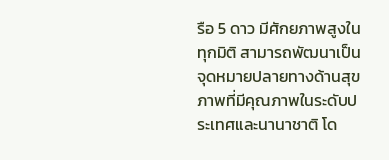รือ 5 ดาว มีศักยภาพสูงในทุกมิติ สามารถพัฒนาเป็นจุดหมายปลายทางด้านสุขภาพที่มีคุณภาพในระดับประเทศและนานาชาติ โด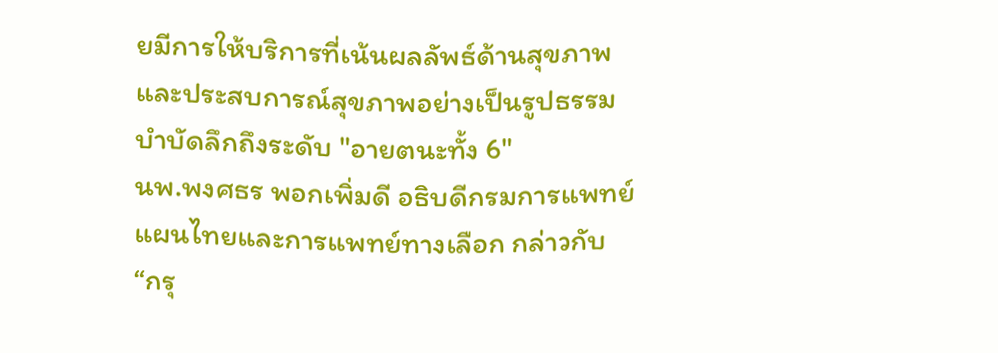ยมีการให้บริการที่เน้นผลลัพธ์ด้านสุขภาพและประสบการณ์สุขภาพอย่างเป็นรูปธรรม
บำบัดลึกถึงระดับ "อายตนะทั้ง 6"
นพ.พงศธร พอกเพิ่มดี อธิบดีกรมการแพทย์แผนไทยและการแพทย์ทางเลือก กล่าวกับ “กรุ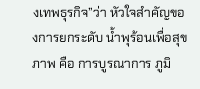งเทพธุรกิจ”ว่า หัวใจสำคัญของการยกระดับ น้ำพุร้อนเพื่อสุขภาพ คือ การบูรณาการ ภูมิ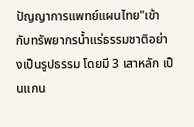ปัญญาการแพทย์แผนไทย"เข้ากับทรัพยากรน้ำแร่ธรรมชาติอย่างเป็นรูปธรรม โดยมี 3 เสาหลัก เป็นแกน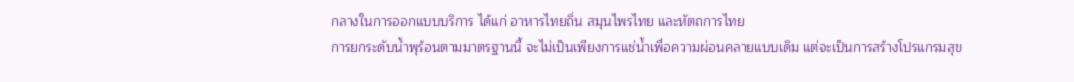กลางในการออกแบบบริการ ได้แก่ อาหารไทยถิ่น สมุนไพรไทย และหัตถการไทย
การยกระดับน้ำพุร้อนตามมาตรฐานนี้ จะไม่เป็นเพียงการแช่น้ำเพื่อความผ่อนคลายแบบเดิม แต่จะเป็นการสร้างโปรแกรมสุข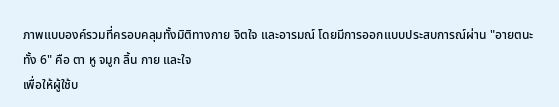ภาพแบบองค์รวมที่ครอบคลุมทั้งมิติทางกาย จิตใจ และอารมณ์ โดยมีการออกแบบประสบการณ์ผ่าน "อายตนะทั้ง 6" คือ ตา หู จมูก ลิ้น กาย และใจ
เพื่อให้ผู้ใช้บ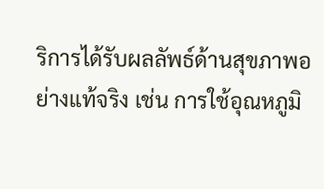ริการได้รับผลลัพธ์ด้านสุขภาพอย่างแท้จริง เช่น การใช้อุณหภูมิ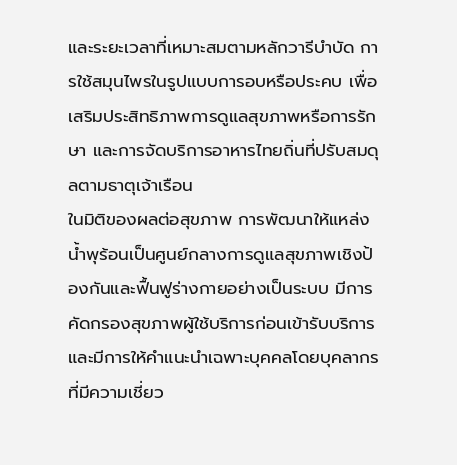และระยะเวลาที่เหมาะสมตามหลักวารีบำบัด การใช้สมุนไพรในรูปแบบการอบหรือประคบ เพื่อเสริมประสิทธิภาพการดูแลสุขภาพหรือการรักษา และการจัดบริการอาหารไทยถิ่นที่ปรับสมดุลตามธาตุเจ้าเรือน
ในมิติของผลต่อสุขภาพ การพัฒนาให้แหล่งน้ำพุร้อนเป็นศูนย์กลางการดูแลสุขภาพเชิงป้องกันและฟื้นฟูร่างกายอย่างเป็นระบบ มีการคัดกรองสุขภาพผู้ใช้บริการก่อนเข้ารับบริการและมีการให้คำแนะนำเฉพาะบุคคลโดยบุคลากรที่มีความเชี่ยว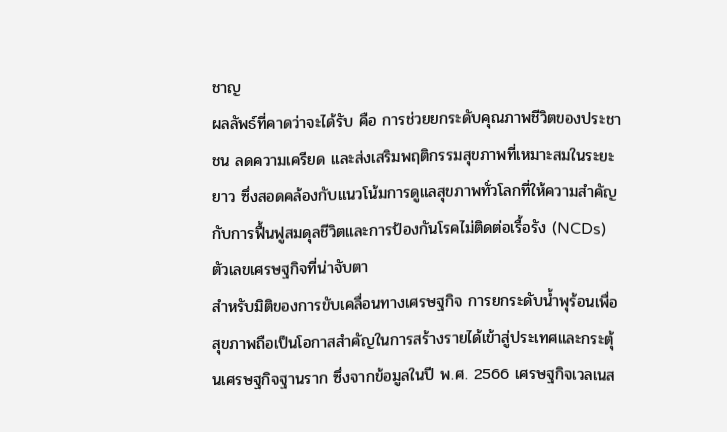ชาญ
ผลลัพธ์ที่คาดว่าจะได้รับ คือ การช่วยยกระดับคุณภาพชีวิตของประชาชน ลดความเครียด และส่งเสริมพฤติกรรมสุขภาพที่เหมาะสมในระยะยาว ซึ่งสอดคล้องกับแนวโน้มการดูแลสุขภาพทั่วโลกที่ให้ความสำคัญกับการฟื้นฟูสมดุลชีวิตและการป้องกันโรคไม่ติดต่อเรื้อรัง (NCDs)
ตัวเลขเศรษฐกิจที่น่าจับตา
สำหรับมิติของการขับเคลื่อนทางเศรษฐกิจ การยกระดับน้ำพุร้อนเพื่อสุขภาพถือเป็นโอกาสสำคัญในการสร้างรายได้เข้าสู่ประเทศและกระตุ้นเศรษฐกิจฐานราก ซึ่งจากข้อมูลในปี พ.ศ. 2566 เศรษฐกิจเวลเนส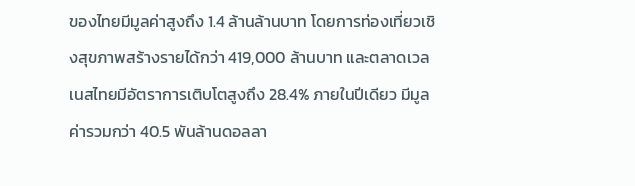ของไทยมีมูลค่าสูงถึง 1.4 ล้านล้านบาท โดยการท่องเที่ยวเชิงสุขภาพสร้างรายได้กว่า 419,000 ล้านบาท และตลาดเวลเนสไทยมีอัตราการเติบโตสูงถึง 28.4% ภายในปีเดียว มีมูลค่ารวมกว่า 40.5 พันล้านดอลลา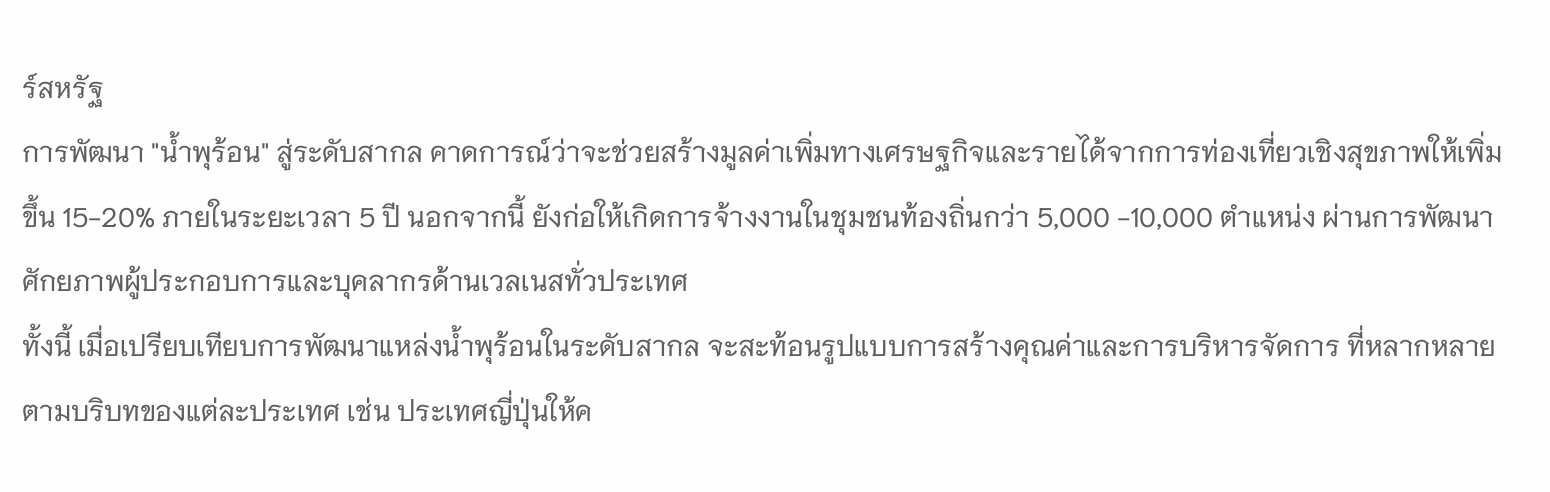ร์สหรัฐ
การพัฒนา "น้ำพุร้อน" สู่ระดับสากล คาดการณ์ว่าจะช่วยสร้างมูลค่าเพิ่มทางเศรษฐกิจและรายได้จากการท่องเที่ยวเชิงสุขภาพให้เพิ่มขึ้น 15-20% ภายในระยะเวลา 5 ปี นอกจากนี้ ยังก่อให้เกิดการจ้างงานในชุมชนท้องถิ่นกว่า 5,000 -10,000 ตำแหน่ง ผ่านการพัฒนาศักยภาพผู้ประกอบการและบุคลากรด้านเวลเนสทั่วประเทศ
ทั้งนี้ เมื่อเปรียบเทียบการพัฒนาแหล่งน้ำพุร้อนในระดับสากล จะสะท้อนรูปแบบการสร้างคุณค่าและการบริหารจัดการ ที่หลากหลายตามบริบทของแต่ละประเทศ เช่น ประเทศญี่ปุ่นให้ค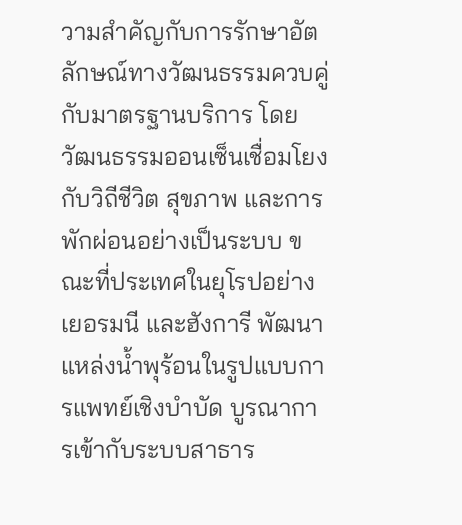วามสำคัญกับการรักษาอัตลักษณ์ทางวัฒนธรรมควบคู่กับมาตรฐานบริการ โดยวัฒนธรรมออนเซ็นเชื่อมโยงกับวิถีชีวิต สุขภาพ และการพักผ่อนอย่างเป็นระบบ ขณะที่ประเทศในยุโรปอย่างเยอรมนี และฮังการี พัฒนาแหล่งน้ำพุร้อนในรูปแบบการแพทย์เชิงบำบัด บูรณาการเข้ากับระบบสาธาร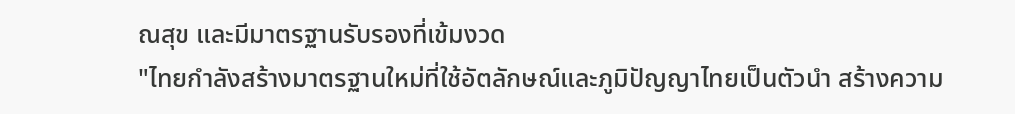ณสุข และมีมาตรฐานรับรองที่เข้มงวด
"ไทยกำลังสร้างมาตรฐานใหม่ที่ใช้อัตลักษณ์และภูมิปัญญาไทยเป็นตัวนำ สร้างความ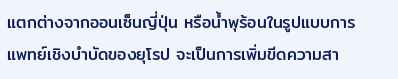แตกต่างจากออนเซ็นญี่ปุ่น หรือน้ำพุร้อนในรูปแบบการแพทย์เชิงบำบัดของยุโรป จะเป็นการเพิ่มขีดความสา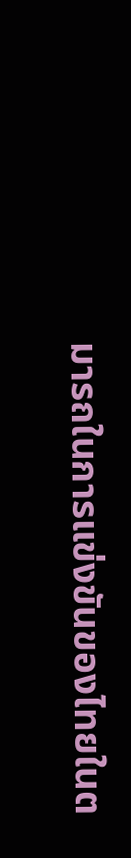มารถในการแข่งขันของไทยในต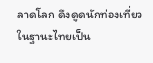ลาดโลก ดึงดูดนักท่องเที่ยว ในฐานะไทยเป็น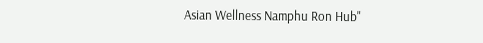Asian Wellness Namphu Ron Hub"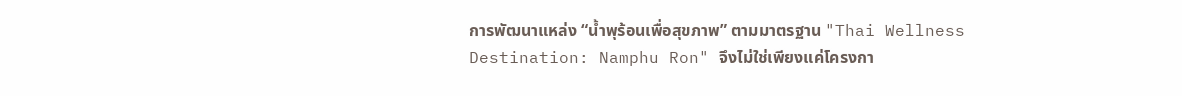การพัฒนาแหล่ง “น้ำพุร้อนเพื่อสุขภาพ” ตามมาตรฐาน "Thai Wellness Destination: Namphu Ron" จึงไม่ใช่เพียงแค่โครงกา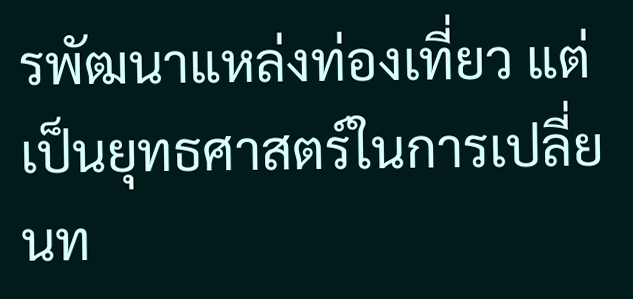รพัฒนาแหล่งท่องเที่ยว แต่เป็นยุทธศาสตร์ในการเปลี่ยนท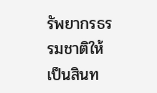รัพยากรธรรมชาติให้เป็นสินท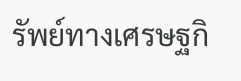รัพย์ทางเศรษฐกิ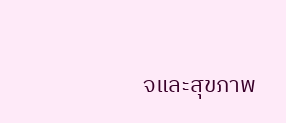จและสุขภาพ